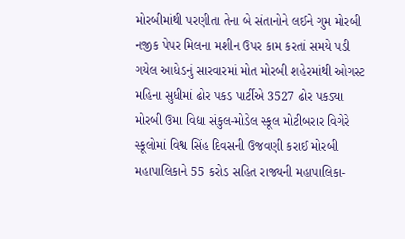મોરબીમાંથી પરણીતા તેના બે સંતાનોને લઈને ગુમ મોરબી નજીક પેપર મિલના મશીન ઉપર કામ કરતાં સમયે પડી ગયેલ આધેડનું સારવારમાં મોત મોરબી શહેરમાંથી ઓગસ્ટ મહિના સુધીમાં ઢોર પકડ પાર્ટીએ 3527 ઢોર પકડ્યા મોરબી ઉમા વિદ્યા સંકુલ-મોડેલ સ્કૂલ મોટીબરાર વિગેરે સ્કૂલોમાં વિશ્વ સિંહ દિવસની ઉજવણી કરાઈ મોરબી મહાપાલિકાને 55 કરોડ સહિત રાજ્યની મહાપાલિકા-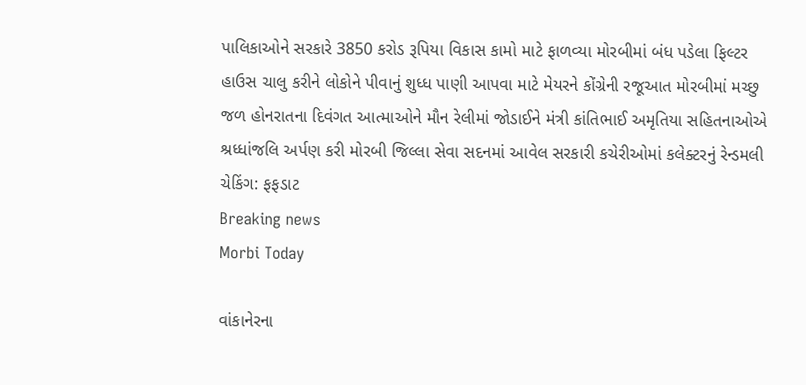પાલિકાઓને સરકારે 3850 કરોડ રૂપિયા વિકાસ કામો માટે ફાળવ્યા મોરબીમાં બંધ પડેલા ફિલ્ટર હાઉસ ચાલુ કરીને લોકોને પીવાનું શુધ્ધ પાણી આપવા માટે મેયરને કોંગ્રેની રજૂઆત મોરબીમાં મચ્છુ જળ હોનરાતના દિવંગત આત્માઓને મૌન રેલીમાં જોડાઈને મંત્રી કાંતિભાઈ અમૃતિયા સહિતનાઓએ શ્રધ્ધાંજલિ અર્પણ કરી મોરબી જિલ્લા સેવા સદનમાં આવેલ સરકારી કચેરીઓમાં કલેક્ટરનું રેન્ડમલી ચેકિંગ: ફફડાટ
Breaking news
Morbi Today

વાંકાનેરના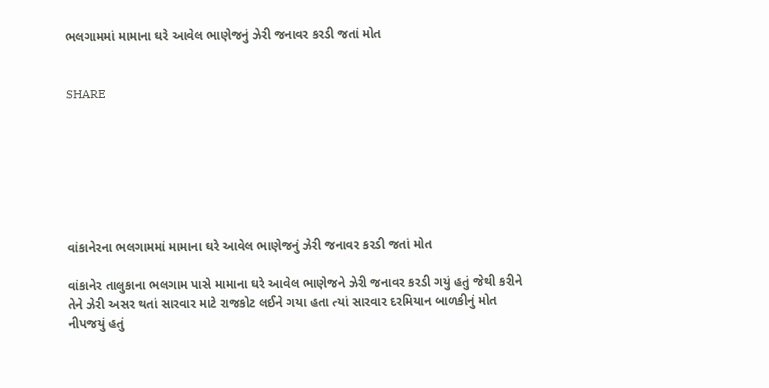ભલગામમાં મામાના ઘરે આવેલ ભાણેજનું ઝેરી જનાવર કરડી જતાં મોત


SHARE







વાંકાનેરના ભલગામમાં મામાના ઘરે આવેલ ભાણેજનું ઝેરી જનાવર કરડી જતાં મોત

વાંકાનેર તાલુકાના ભલગામ પાસે મામાના ઘરે આવેલ ભાણેજને ઝેરી જનાવર કરડી ગયું હતું જેથી કરીને તેને ઝેરી અસર થતાં સારવાર માટે રાજકોટ લઈને ગયા હતા ત્યાં સારવાર દરમિયાન બાળકીનું મોત નીપજયું હતું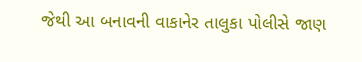જેથી આ બનાવની વાકાનેર તાલુકા પોલીસે જાણ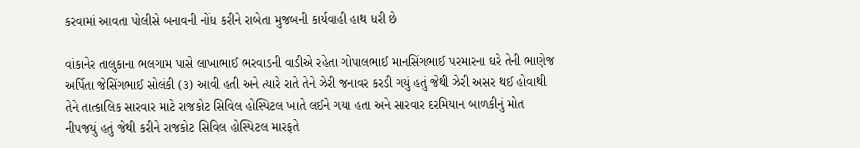કરવામાં આવતા પોલીસે બનાવની નોંધ કરીને રાબેતા મુજબની કાર્યવાહી હાથ ધરી છે

વાંકાનેર તાલુકાના ભલગામ પાસે લાખાભાઈ ભરવાડની વાડીએ રહેતા ગોપાલભાઈ માનસિંગભાઈ પરમારના ઘરે તેની ભાણેજ અર્પિતા જેસિંગભાઈ સોલંકી (૩) આવી હતી અને ત્યારે રાતે તેને ઝેરી જનાવર કરડી ગયું હતું જેથી ઝેરી અસર થઈ હોવાથી તેને તાત્કાલિક સારવાર માટે રાજકોટ સિવિલ હોસ્પિટલ ખાતે લઈને ગયા હતા અને સારવાર દરમિયાન બાળકીનું મોત નીપજયું હતું જેથી કરીને રાજકોટ સિવિલ હોસ્પિટલ મારફતે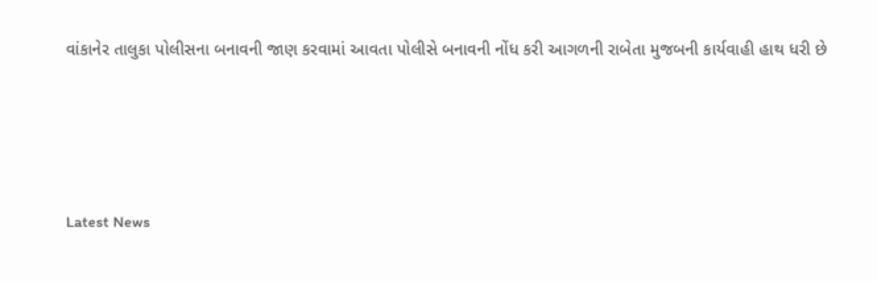વાંકાનેર તાલુકા પોલીસના બનાવની જાણ કરવામાં આવતા પોલીસે બનાવની નોંધ કરી આગળની રાબેતા મુજબની કાર્યવાહી હાથ ધરી છે






Latest News